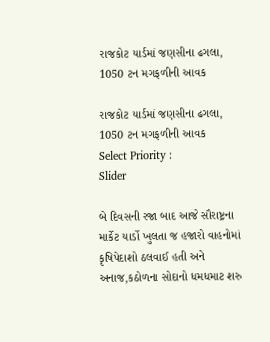રાજકોટ યાર્ડમાં જણસીના ઢગલા, 1050 ટન મગફળીની આવક

રાજકોટ યાર્ડમાં જણસીના ઢગલા, 1050 ટન મગફળીની આવક
Select Priority :
Slider

બે દિવસની રજા બાદ આજે સૌરાષ્ટ્રના માર્કેટ યાર્ડો ખુલતા જ હજારો વાહનોમાં કૃષિપેદાશો ઠલવાઈ હતી અને અનાજ,કઠોળના સોદાનો ધમધમાટ શરુ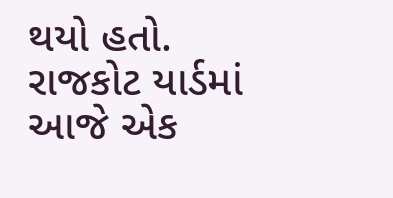થયો હતો. રાજકોટ યાર્ડમાં આજે એક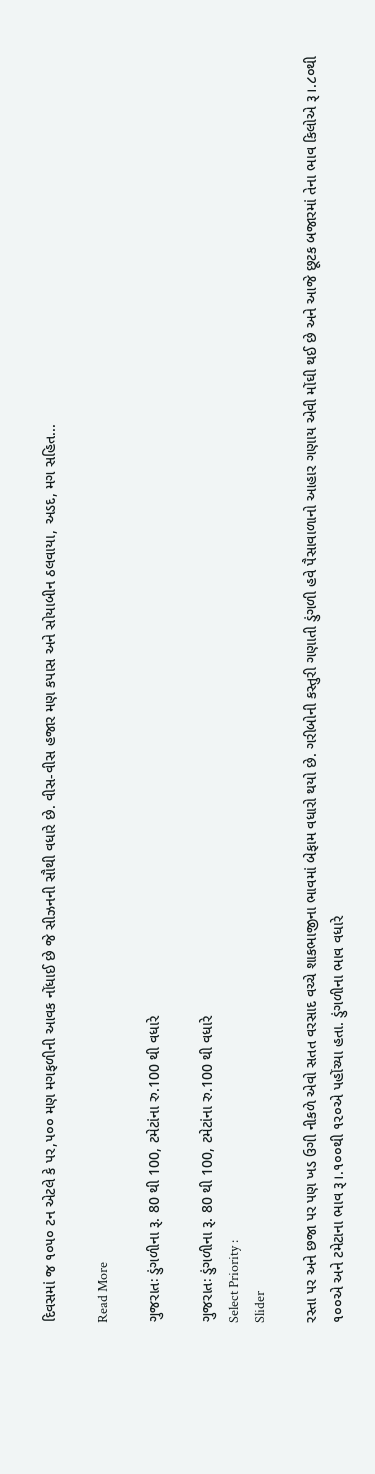દિવસમાં જ ૧૦૫૦ ટન એટલે કે પર,૫૦૦ મણ મગફળીની આવક નોંધાઈ છે જે સીઝનની સૌથી વધારે છે. વીસ-વીસ હજાર મણ કપાસ અને સોયાબીન ઠલવાયા, અડદ, મગ સહિત...

Read More

ગુજરાતઃ ડુંગળીના રૂ. 80 થી 100, ટમેટાંના રુ.100 થી વધારે

ગુજરાતઃ ડુંગળીના રૂ. 80 થી 100, ટમેટાંના રુ.100 થી વધારે
Select Priority :
Slider

રસ્તા પર અને છજા પર પણ ખડ ઉગી નીકળે એવો સતત વરસાદ વચ્ચે શાકભાજીના ભાવમાં બેફામ વધારો થયો છે. ગરીબોની કસ્તુરી ગણાતી ડુંગળી હવે પૈસાવાળાનો આહાર ગણાય એવી મોંઘી થઈ છે અને આજે છૂટક બજારમાં તેના ભાવ કિલોએ રૂ।.૮૦થી ૧૦૦એ અને ટમેટાના ભાવ રૂ।.૧૦૦થી ૧૨૦એ પહોંચ્યા હતા. ડુંગળીના ભાવ વધારે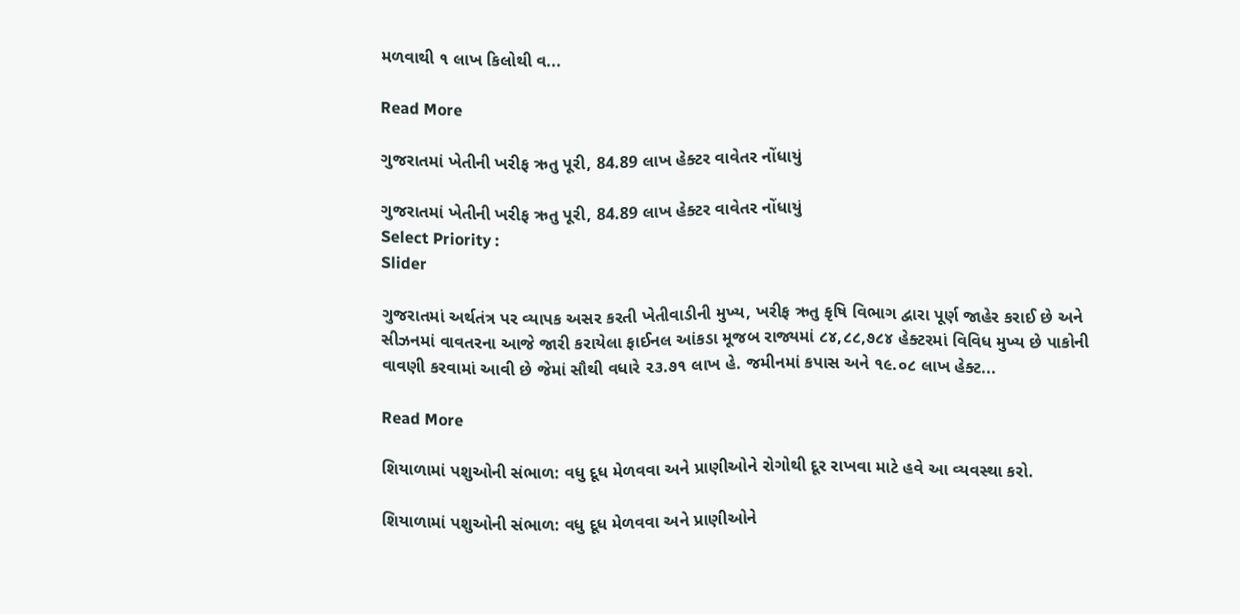મળવાથી ૧ લાખ કિલોથી વ...

Read More

ગુજરાતમાં ખેતીની ખરીફ ઋતુ પૂરી, 84.89 લાખ હેક્ટર વાવેતર નોંધાયું

ગુજરાતમાં ખેતીની ખરીફ ઋતુ પૂરી, 84.89 લાખ હેક્ટર વાવેતર નોંધાયું
Select Priority :
Slider

ગુજરાતમાં અર્થતંત્ર પર વ્યાપક અસર કરતી ખેતીવાડીની મુખ્ય, ખરીફ ઋતુ કૃષિ વિભાગ દ્વારા પૂર્ણ જાહેર કરાઈ છે અને સીઝનમાં વાવતરના આજે જારી કરાયેલા ફાઈનલ આંકડા મૂજબ રાજ્યમાં ૮૪,૮૮,૭૮૪ હેક્ટરમાં વિવિધ મુખ્ય છે પાકોની વાવણી કરવામાં આવી છે જેમાં સૌથી વધારે ૨૩.૭૧ લાખ હે. જમીનમાં કપાસ અને ૧૯.૦૮ લાખ હેક્ટ...

Read More

શિયાળામાં પશુઓની સંભાળ: વધુ દૂધ મેળવવા અને પ્રાણીઓને રોગોથી દૂર રાખવા માટે હવે આ વ્યવસ્થા કરો.

શિયાળામાં પશુઓની સંભાળ: વધુ દૂધ મેળવવા અને પ્રાણીઓને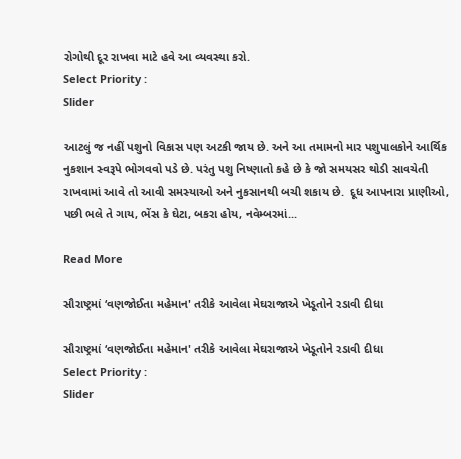રોગોથી દૂર રાખવા માટે હવે આ વ્યવસ્થા કરો.
Select Priority :
Slider

આટલું જ નહીં પશુનો વિકાસ પણ અટકી જાય છે. અને આ તમામનો માર પશુપાલકોને આર્થિક નુકશાન સ્વરૂપે ભોગવવો પડે છે. પરંતુ પશુ નિષ્ણાતો કહે છે કે જો સમયસર થોડી સાવચેતી રાખવામાં આવે તો આવી સમસ્યાઓ અને નુકસાનથી બચી શકાય છે.  દૂધ આપનારા પ્રાણીઓ, પછી ભલે તે ગાય, ભેંસ કે ઘેટા, બકરા હોય, નવેમ્બરમાં...

Read More

સૌરાષ્ટ્રમાં ‘વણજોઈતા મહેમાન' તરીકે આવેલા મેઘરાજાએ ખેડૂતોને રડાવી દીધા

સૌરાષ્ટ્રમાં ‘વણજોઈતા મહેમાન' તરીકે આવેલા મેઘરાજાએ ખેડૂતોને રડાવી દીધા
Select Priority :
Slider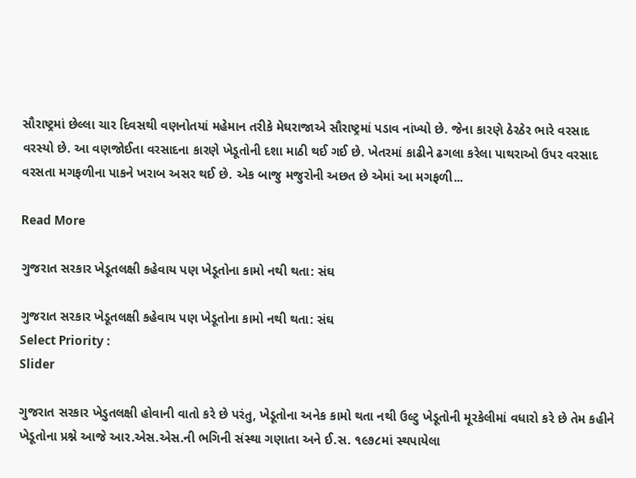સૌરાષ્ટ્રમાં છેલ્લા ચાર દિવસથી વણનોતયાં મહેમાન તરીકે મેઘરાજાએ સૌરાષ્ટ્રમાં પડાવ નાંખ્યો છે. જેના કારણે ઠેરઠેર ભારે વરસાદ વરસ્યો છે. આ વણજોઈતા વરસાદના કારણે ખેડૂતોની દશા માઠી થઈ ગઈ છે. ખેતરમાં કાઢીને ઢગલા કરેલા પાથરાઓ ઉપર વરસાદ વરસતા મગફળીના પાકને ખરાબ અસર થઈ છે. એક બાજુ મજુરોની અછત છે એમાં આ મગફળી...

Read More

ગુજરાત સરકાર ખેડૂતલક્ષી કહેવાય પણ ખેડૂતોના કામો નથી થતા: સંઘ

ગુજરાત સરકાર ખેડૂતલક્ષી કહેવાય પણ ખેડૂતોના કામો નથી થતા: સંઘ
Select Priority :
Slider

ગુજરાત સરકાર ખેડુતલક્ષી હોવાની વાતો કરે છે પરંતુ, ખેડૂતોના અનેક કામો થતા નથી ઉલ્ટુ ખેડૂતોની મૂરકેલીમાં વધારો કરે છે તેમ કહીને ખેડૂતોના પ્રશ્ને આજે આર.એસ.એસ.ની ભગિની સંસ્થા ગણાતા અને ઈ.સ. ૧૯૭૮માં સ્થપાયેલા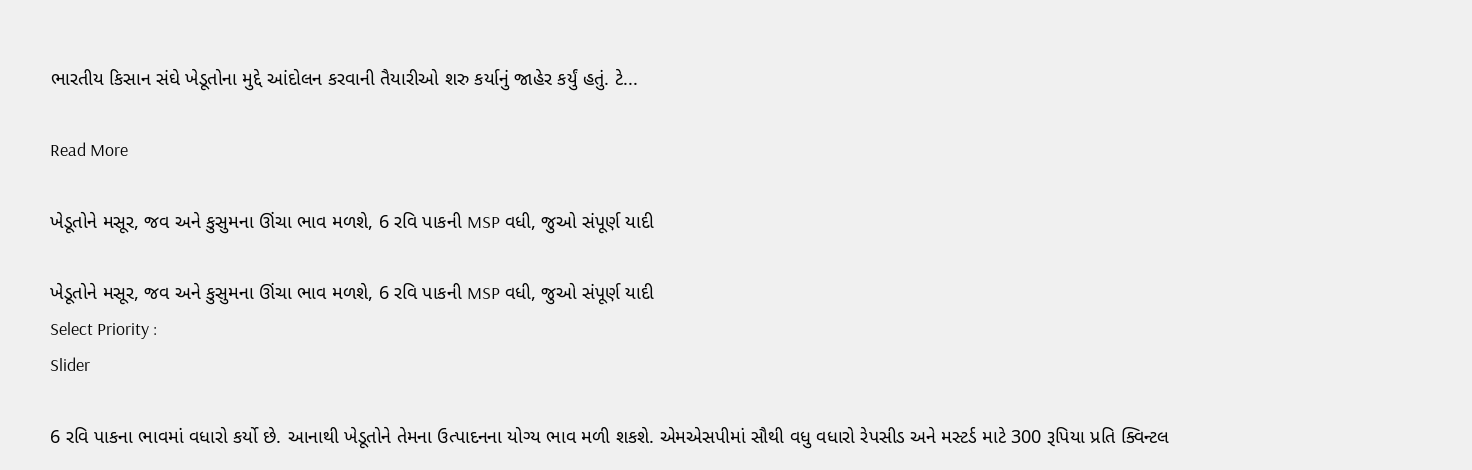ભારતીય કિસાન સંઘે ખેડૂતોના મુદ્દે આંદોલન કરવાની તૈયારીઓ શરુ કર્યાનું જાહેર કર્યું હતું. ટે...

Read More

ખેડૂતોને મસૂર, જવ અને કુસુમના ઊંચા ભાવ મળશે, 6 રવિ પાકની MSP વધી, જુઓ સંપૂર્ણ યાદી

ખેડૂતોને મસૂર, જવ અને કુસુમના ઊંચા ભાવ મળશે, 6 રવિ પાકની MSP વધી, જુઓ સંપૂર્ણ યાદી
Select Priority :
Slider

6 રવિ પાકના ભાવમાં વધારો કર્યો છે. આનાથી ખેડૂતોને તેમના ઉત્પાદનના યોગ્ય ભાવ મળી શકશે. એમએસપીમાં સૌથી વધુ વધારો રેપસીડ અને મસ્ટર્ડ માટે 300 રૂપિયા પ્રતિ ક્વિન્ટલ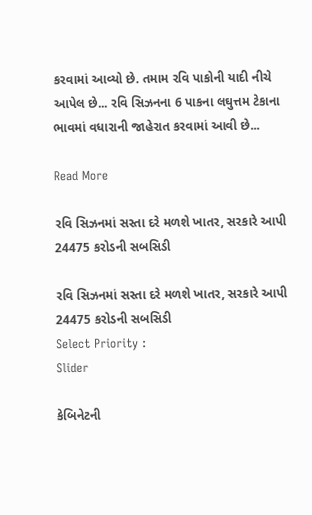કરવામાં આવ્યો છે. તમામ રવિ પાકોની યાદી નીચે આપેલ છે... રવિ સિઝનના 6 પાકના લઘુત્તમ ટેકાના ભાવમાં વધારાની જાહેરાત કરવામાં આવી છે...

Read More

રવિ સિઝનમાં સસ્તા દરે મળશે ખાતર, સરકારે આપી 24475 કરોડની સબસિડી

રવિ સિઝનમાં સસ્તા દરે મળશે ખાતર, સરકારે આપી 24475 કરોડની સબસિડી
Select Priority :
Slider

કેબિનેટની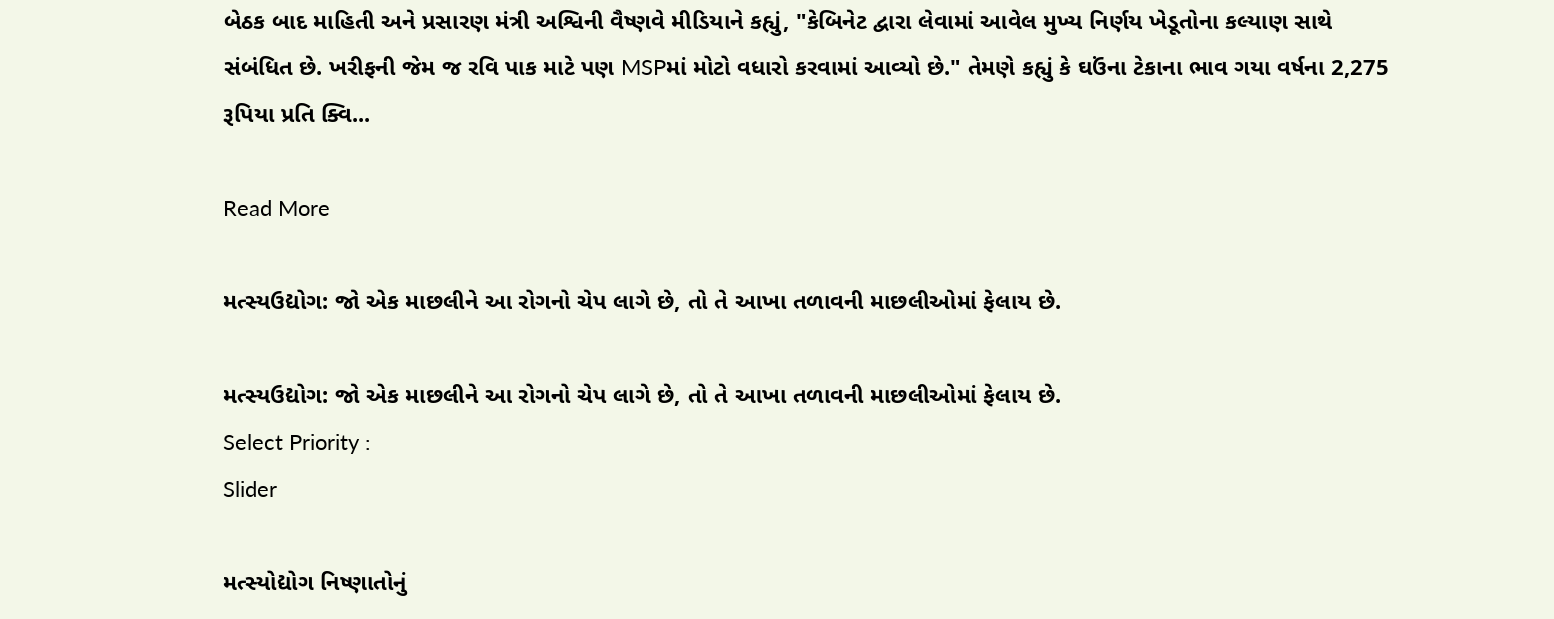બેઠક બાદ માહિતી અને પ્રસારણ મંત્રી અશ્વિની વૈષ્ણવે મીડિયાને કહ્યું, "કેબિનેટ દ્વારા લેવામાં આવેલ મુખ્ય નિર્ણય ખેડૂતોના કલ્યાણ સાથે સંબંધિત છે. ખરીફની જેમ જ રવિ પાક માટે પણ MSPમાં મોટો વધારો કરવામાં આવ્યો છે." તેમણે કહ્યું કે ઘઉંના ટેકાના ભાવ ગયા વર્ષના 2,275 રૂપિયા પ્રતિ ક્વિ...

Read More

મત્સ્યઉદ્યોગ: જો એક માછલીને આ રોગનો ચેપ લાગે છે, તો તે આખા તળાવની માછલીઓમાં ફેલાય છે.

મત્સ્યઉદ્યોગ: જો એક માછલીને આ રોગનો ચેપ લાગે છે, તો તે આખા તળાવની માછલીઓમાં ફેલાય છે.
Select Priority :
Slider

મત્સ્યોદ્યોગ નિષ્ણાતોનું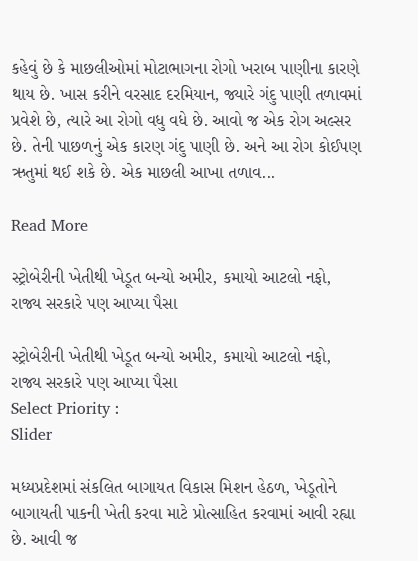કહેવું છે કે માછલીઓમાં મોટાભાગના રોગો ખરાબ પાણીના કારણે થાય છે. ખાસ કરીને વરસાદ દરમિયાન, જ્યારે ગંદુ પાણી તળાવમાં પ્રવેશે છે, ત્યારે આ રોગો વધુ વધે છે. આવો જ એક રોગ અલ્સર છે. તેની પાછળનું એક કારણ ગંદુ પાણી છે. અને આ રોગ કોઈપણ ઋતુમાં થઈ શકે છે. એક માછલી આખા તળાવ...

Read More

સ્ટ્રોબેરીની ખેતીથી ખેડૂત બન્યો અમીર, કમાયો આટલો નફો, રાજ્ય સરકારે પણ આપ્યા પૈસા

સ્ટ્રોબેરીની ખેતીથી ખેડૂત બન્યો અમીર, કમાયો આટલો નફો, રાજ્ય સરકારે પણ આપ્યા પૈસા
Select Priority :
Slider

મધ્યપ્રદેશમાં સંકલિત બાગાયત વિકાસ મિશન હેઠળ, ખેડૂતોને બાગાયતી પાકની ખેતી કરવા માટે પ્રોત્સાહિત કરવામાં આવી રહ્યા છે. આવી જ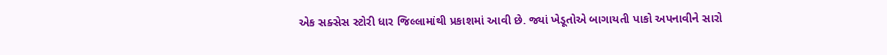એક સક્સેસ સ્ટોરી ધાર જિલ્લામાંથી પ્રકાશમાં આવી છે. જ્યાં ખેડૂતોએ બાગાયતી પાકો અપનાવીને સારો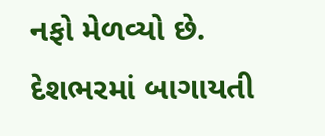નફો મેળવ્યો છે. દેશભરમાં બાગાયતી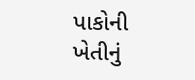પાકોની ખેતીનું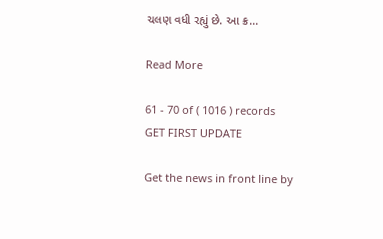ચલણ વધી રહ્યું છે. આ ક્ર...

Read More

61 - 70 of ( 1016 ) records
GET FIRST UPDATE

Get the news in front line by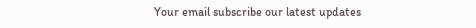Your email subscribe our latest updates